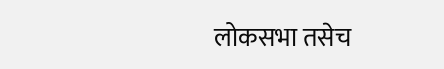लोकसभा तसेच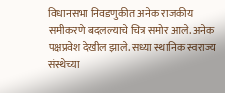विधानसभा निवडणुकीत अनेक राजकीय समीकरणे बदलल्याचे चित्र समोर आले. अनेक पक्षप्रवेश देखील झाले. सध्या स्थानिक स्वराज्य संस्थेच्या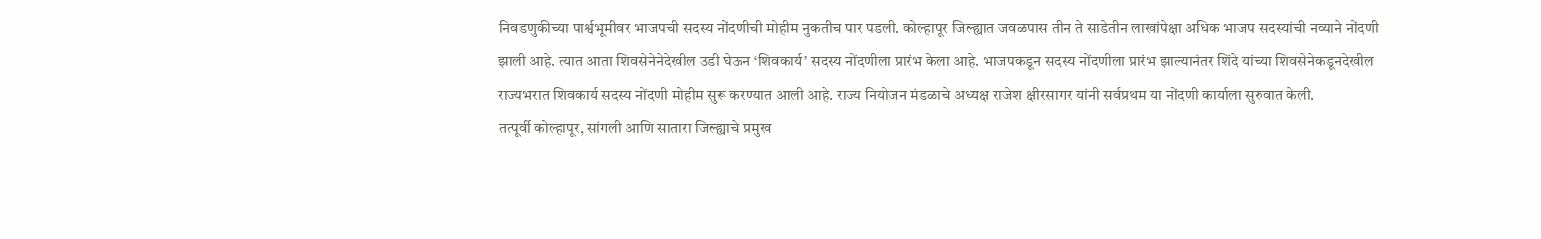निवडणुकीच्या पार्श्वभूमीवर भाजपची सदस्य नोंदणीची मोहीम नुकतीच पार पडली. कोल्हापूर जिल्ह्यात जवळपास तीन ते साडेतीन लाखांपेक्षा अधिक भाजप सदस्यांची नव्याने नोंदणी झाली आहे. त्यात आता शिवसेनेनेदेखील उडी घेऊन ‘शिवकार्य’ सदस्य नोंदणीला प्रारंभ केला आहे. भाजपकडून सदस्य नोंदणीला प्रारंभ झाल्यानंतर शिंदे यांच्या शिवसेनेकडूनदेखील राज्यभरात शिवकार्य सदस्य नोंदणी मोहीम सुरू करण्यात आली आहे. राज्य नियोजन मंडळाचे अध्यक्ष राजेश क्षीरसागर यांनी सर्वप्रथम या नोंदणी कार्याला सुरुवात केली.
तत्पूर्वी कोल्हापूर, सांगली आणि सातारा जिल्ह्याचे प्रमुख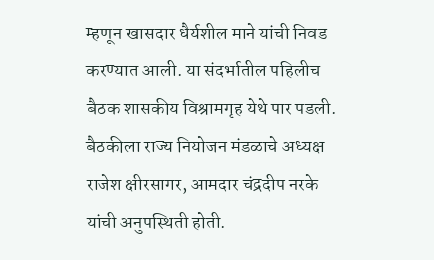म्हणून खासदार धैर्यशील माने यांची निवड करण्यात आली. या संदर्भातील पहिलीच बैठक शासकीय विश्रामगृह येथे पार पडली. बैठकीला राज्य नियोजन मंडळाचे अध्यक्ष राजेश क्षीरसागर, आमदार चंद्रदीप नरके यांची अनुपस्थिती होती.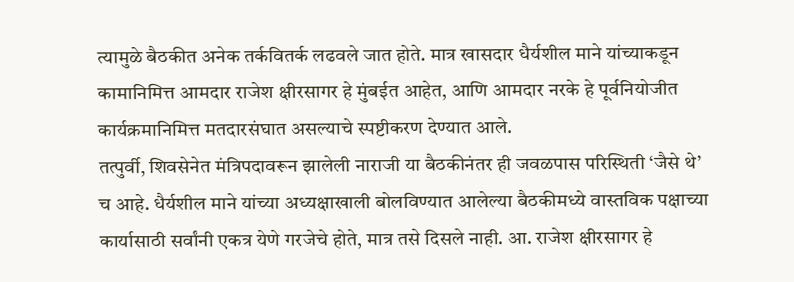त्यामुळे बैठकीत अनेक तर्कवितर्क लढवले जात होते. मात्र खासदार धैर्यशील माने यांच्याकडून कामानिमित्त आमदार राजेश क्षीरसागर हे मुंबईत आहेत, आणि आमदार नरके हे पूर्वनियोजीत कार्यक्रमानिमित्त मतदारसंघात असल्याचे स्पष्टीकरण देण्यात आले.
तत्पुर्वी, शिवसेनेत मंत्रिपदावरून झालेली नाराजी या बैठकीनंतर ही जवळपास परिस्थिती ‘जैसे थे’ च आहे. धैर्यशील माने यांच्या अध्यक्षाखाली बोलविण्यात आलेल्या बैठकीमध्ये वास्तविक पक्षाच्या कार्यासाठी सर्वांनी एकत्र येणे गरजेचे होते, मात्र तसे दिसले नाही. आ. राजेश क्षीरसागर हे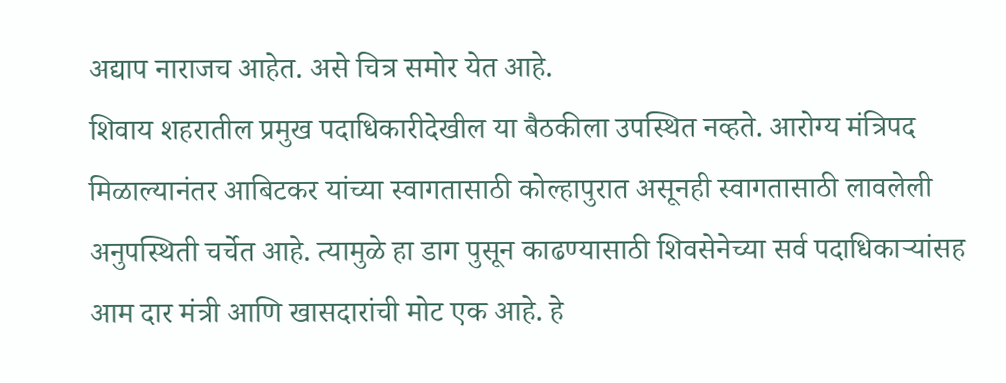अद्याप नाराजच आहेत. असे चित्र समोर येत आहे.
शिवाय शहरातील प्रमुख पदाधिकारीदेखील या बैठकीला उपस्थित नव्हते. आरोग्य मंत्रिपद मिळाल्यानंतर आबिटकर यांच्या स्वागतासाठी कोल्हापुरात असूनही स्वागतासाठी लावलेली अनुपस्थिती चर्चेत आहे. त्यामुळे हा डाग पुसून काढण्यासाठी शिवसेनेच्या सर्व पदाधिकाऱ्यांसह आम दार मंत्री आणि खासदारांची मोट एक आहे. हे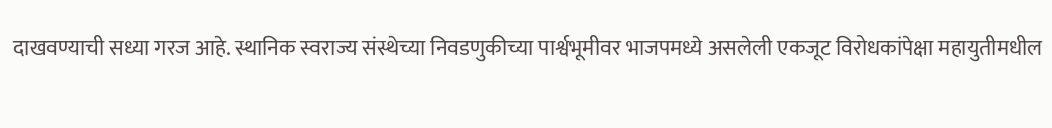दाखवण्याची सध्या गरज आहे. स्थानिक स्वराज्य संस्थेच्या निवडणुकीच्या पार्श्वभूमीवर भाजपमध्ये असलेली एकजूट विरोधकांपेक्षा महायुतीमधील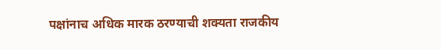पक्षांनाच अधिक मारक ठरण्याची शक्यता राजकीय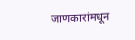जाणकारांमधून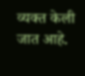व्यक्त केली जात आहे.